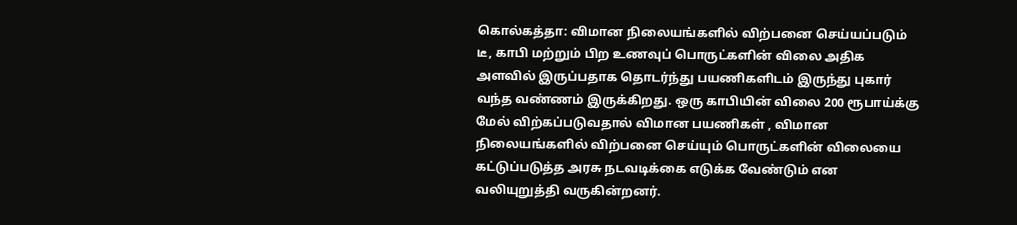கொல்கத்தா: விமான நிலையங்களில் விற்பனை செய்யப்படும் டீ, காபி மற்றும் பிற உணவுப் பொருட்களின் விலை அதிக அளவில் இருப்பதாக தொடர்ந்து பயணிகளிடம் இருந்து புகார் வந்த வண்ணம் இருக்கிறது. ஒரு காபியின் விலை 200 ரூபாய்க்கு மேல் விற்கப்படுவதால் விமான பயணிகள் , விமான நிலையங்களில் விற்பனை செய்யும் பொருட்களின் விலையை கட்டுப்படுத்த அரசு நடவடிக்கை எடுக்க வேண்டும் என வலியுறுத்தி வருகின்றனர்.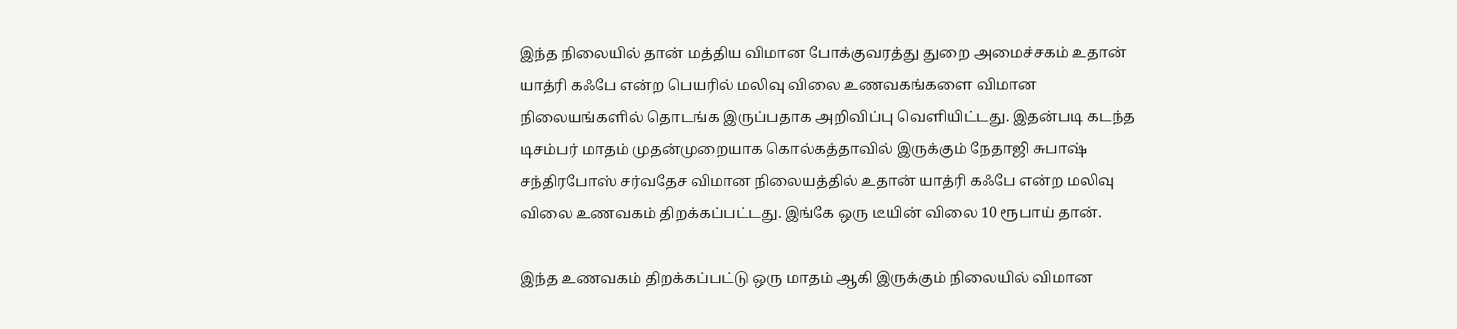இந்த நிலையில் தான் மத்திய விமான போக்குவரத்து துறை அமைச்சகம் உதான் யாத்ரி கஃபே என்ற பெயரில் மலிவு விலை உணவகங்களை விமான நிலையங்களில் தொடங்க இருப்பதாக அறிவிப்பு வெளியிட்டது. இதன்படி கடந்த டிசம்பர் மாதம் முதன்முறையாக கொல்கத்தாவில் இருக்கும் நேதாஜி சுபாஷ் சந்திரபோஸ் சர்வதேச விமான நிலையத்தில் உதான் யாத்ரி கஃபே என்ற மலிவு விலை உணவகம் திறக்கப்பட்டது. இங்கே ஒரு டீயின் விலை 10 ரூபாய் தான்.

இந்த உணவகம் திறக்கப்பட்டு ஒரு மாதம் ஆகி இருக்கும் நிலையில் விமான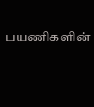பயணிகளின்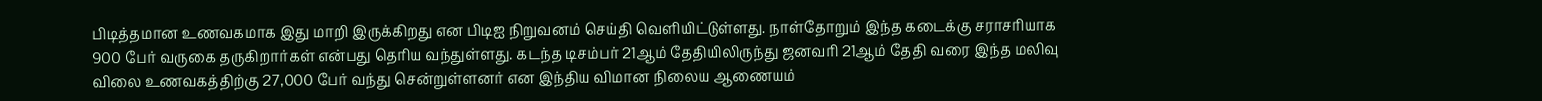பிடித்தமான உணவகமாக இது மாறி இருக்கிறது என பிடிஐ நிறுவனம் செய்தி வெளியிட்டுள்ளது. நாள்தோறும் இந்த கடைக்கு சராசரியாக 900 பேர் வருகை தருகிறார்கள் என்பது தெரிய வந்துள்ளது. கடந்த டிசம்பர் 21ஆம் தேதியிலிருந்து ஜனவரி 21ஆம் தேதி வரை இந்த மலிவு விலை உணவகத்திற்கு 27,000 பேர் வந்து சென்றுள்ளனர் என இந்திய விமான நிலைய ஆணையம்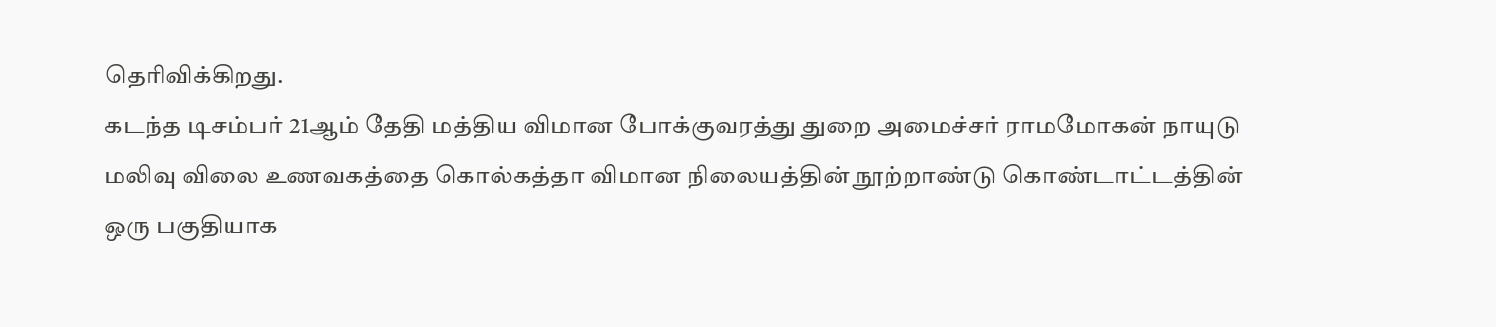தெரிவிக்கிறது.
கடந்த டிசம்பர் 21ஆம் தேதி மத்திய விமான போக்குவரத்து துறை அமைச்சர் ராமமோகன் நாயுடு மலிவு விலை உணவகத்தை கொல்கத்தா விமான நிலையத்தின் நூற்றாண்டு கொண்டாட்டத்தின் ஒரு பகுதியாக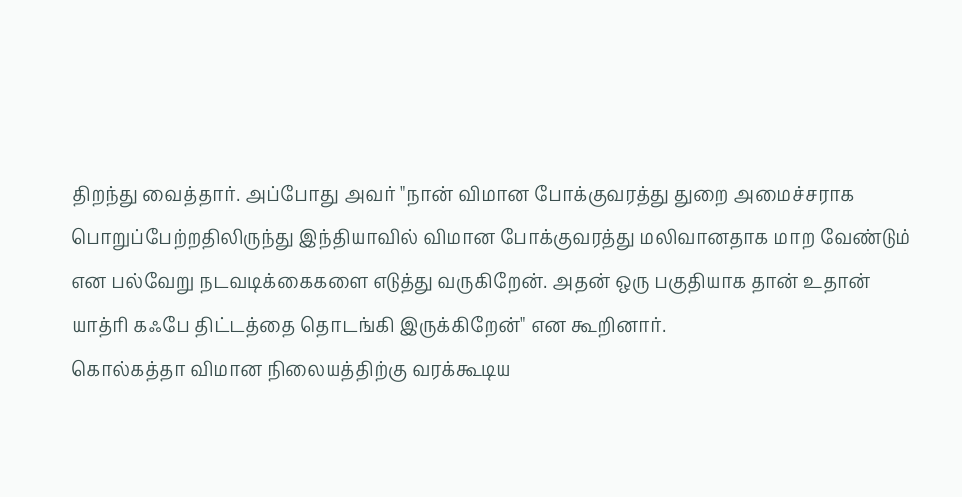திறந்து வைத்தார். அப்போது அவர் "நான் விமான போக்குவரத்து துறை அமைச்சராக பொறுப்பேற்றதிலிருந்து இந்தியாவில் விமான போக்குவரத்து மலிவானதாக மாற வேண்டும் என பல்வேறு நடவடிக்கைகளை எடுத்து வருகிறேன். அதன் ஒரு பகுதியாக தான் உதான் யாத்ரி கஃபே திட்டத்தை தொடங்கி இருக்கிறேன்" என கூறினார்.
கொல்கத்தா விமான நிலையத்திற்கு வரக்கூடிய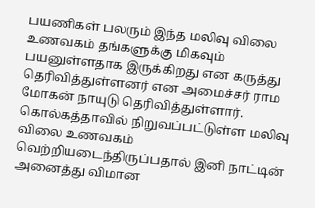பயணிகள் பலரும் இந்த மலிவு விலை உணவகம் தங்களுக்கு மிகவும் பயனுள்ளதாக இருக்கிறது என கருத்து தெரிவித்துள்ளனர் என அமைச்சர் ராம மோகன் நாயுடு தெரிவித்துள்ளார். கொல்கத்தாவில் நிறுவப்பட்டுள்ள மலிவு விலை உணவகம் வெற்றியடைந்திருப்பதால் இனி நாட்டின் அனைத்து விமான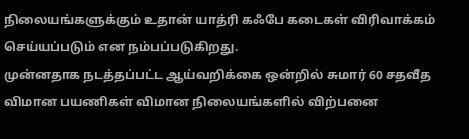நிலையங்களுக்கும் உதான் யாத்ரி கஃபே கடைகள் விரிவாக்கம் செய்யப்படும் என நம்பப்படுகிறது.
முன்னதாக நடத்தப்பட்ட ஆய்வறிக்கை ஒன்றில் சுமார் 60 சதவீத விமான பயணிகள் விமான நிலையங்களில் விற்பனை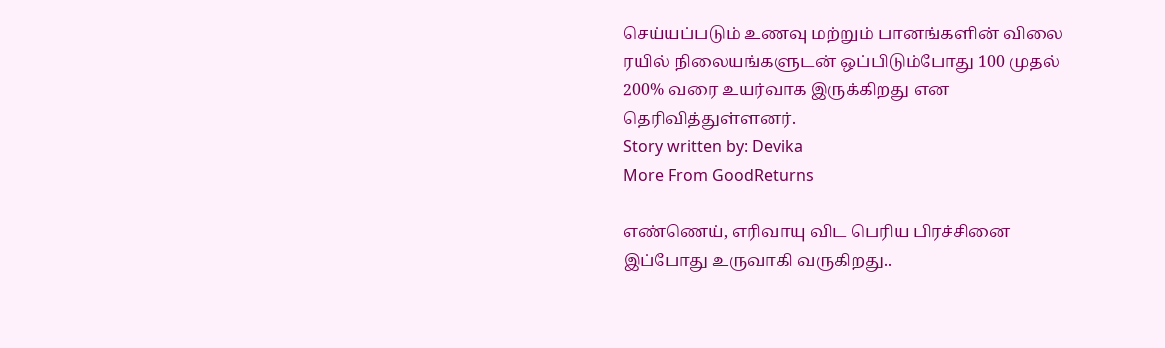செய்யப்படும் உணவு மற்றும் பானங்களின் விலை ரயில் நிலையங்களுடன் ஒப்பிடும்போது 100 முதல் 200% வரை உயர்வாக இருக்கிறது என தெரிவித்துள்ளனர்.
Story written by: Devika
More From GoodReturns

எண்ணெய், எரிவாயு விட பெரிய பிரச்சினை இப்போது உருவாகி வருகிறது..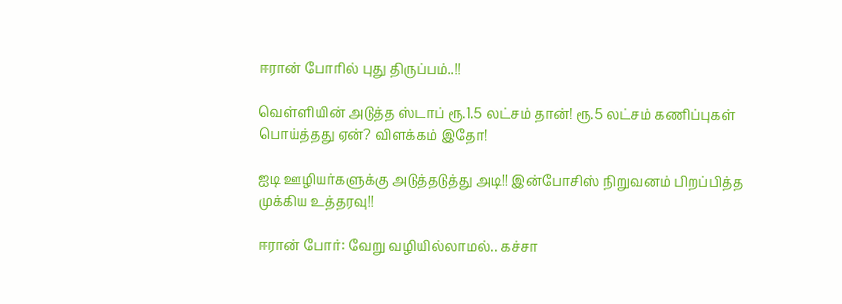ஈரான் போரில் புது திருப்பம்..!!

வெள்ளியின் அடுத்த ஸ்டாப் ரூ.1.5 லட்சம் தான்! ரூ.5 லட்சம் கணிப்புகள் பொய்த்தது ஏன்? விளக்கம் இதோ!

ஐடி ஊழியர்களுக்கு அடுத்தடுத்து அடி!! இன்போசிஸ் நிறுவனம் பிறப்பித்த முக்கிய உத்தரவு!!

ஈரான் போர்: வேறு வழியில்லாமல்.. கச்சா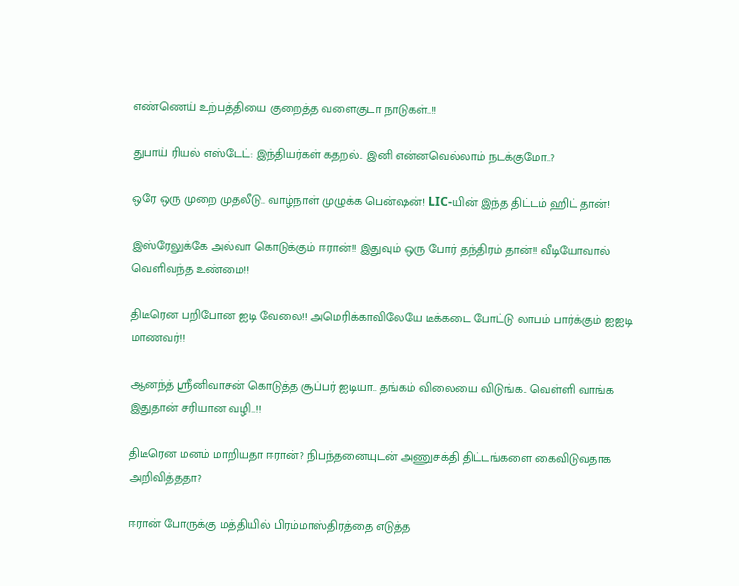எண்ணெய் உற்பத்தியை குறைத்த வளைகுடா நாடுகள்..!!

துபாய் ரியல் எஸ்டேட்: இந்தியர்கள் கதறல்.. இனி என்னவெல்லாம் நடக்குமோ..?

ஒரே ஒரு முறை முதலீடு.. வாழ்நாள் முழுக்க பென்ஷன்! LIC-யின் இந்த திட்டம் ஹிட் தான்!

இஸ்ரேலுக்கே அல்வா கொடுக்கும் ஈரான்!! இதுவும் ஒரு போர் தந்திரம் தான்!! வீடியோவால் வெளிவந்த உண்மை!!

திடீரென பறிபோன ஐடி வேலை!! அமெரிக்காவிலேயே டீக்கடை போட்டு லாபம் பார்க்கும் ஐஐடி மாணவர்!!

ஆனந்த் ஸ்ரீனிவாசன் கொடுத்த சூப்பர் ஐடியா.. தங்கம் விலையை விடுங்க.. வெள்ளி வாங்க இதுதான் சரியான வழி..!!

திடீரென மனம் மாறியதா ஈரான்? நிபந்தனையுடன் அணுசக்தி திட்டங்களை கைவிடுவதாக அறிவித்ததா?

ஈரான் போருக்கு மத்தியில் பிரம்மாஸ்திரத்தை எடுத்த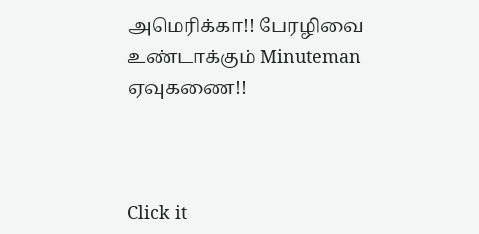அமெரிக்கா!! பேரழிவை உண்டாக்கும் Minuteman ஏவுகணை!!



Click it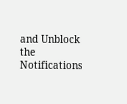and Unblock the Notifications